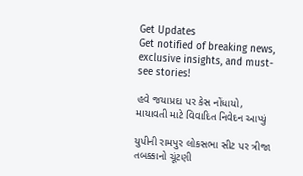Get Updates
Get notified of breaking news, exclusive insights, and must-see stories!

હવે જયાપ્રદા પર કેસ નોંધાયો, માયાવતી માટે વિવાદિત નિવેદન આપ્યું

યુપીની રામપુર લોકસભા સીટ પર ત્રીજા તબક્કાનો ચૂંટણી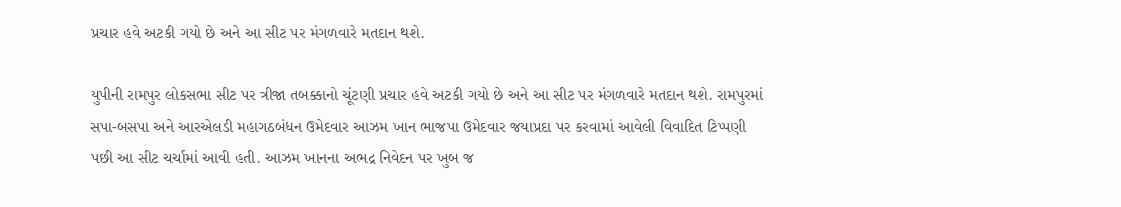પ્રચાર હવે અટકી ગયો છે અને આ સીટ પર મંગળવારે મતદાન થશે.

યુપીની રામપુર લોકસભા સીટ પર ત્રીજા તબક્કાનો ચૂંટણી પ્રચાર હવે અટકી ગયો છે અને આ સીટ પર મંગળવારે મતદાન થશે. રામપુરમાં સપા-બસપા અને આરએલડી મહાગઠબંધન ઉમેદવાર આઝમ ખાન ભાજપા ઉમેદવાર જયાપ્રદા પર કરવામાં આવેલી વિવાદિત ટિપ્પણી પછી આ સીટ ચર્ચામાં આવી હતી. આઝમ ખાનના અભદ્ર નિવેદન પર ખુબ જ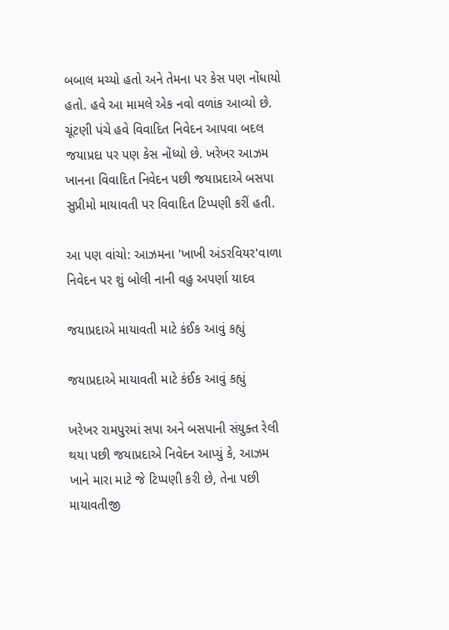બબાલ મચ્યો હતો અને તેમના પર કેસ પણ નોંધાયો હતો. હવે આ મામલે એક નવો વળાંક આવ્યો છે. ચૂંટણી પંચે હવે વિવાદિત નિવેદન આપવા બદલ જયાપ્રદા પર પણ કેસ નોંધ્યો છે. ખરેખર આઝમ ખાનના વિવાદિત નિવેદન પછી જયાપ્રદાએ બસપા સુપ્રીમો માયાવતી પર વિવાદિત ટિપ્પણી કરીં હતી.

આ પણ વાંચો: આઝમના 'ખાખી અંડરવિયર'વાળા નિવેદન પર શું બોલી નાની વહુ અપર્ણા યાદવ

જયાપ્રદાએ માયાવતી માટે કંઈક આવું કહ્યું

જયાપ્રદાએ માયાવતી માટે કંઈક આવું કહ્યું

ખરેખર રામપુરમાં સપા અને બસપાની સંયુક્ત રેલી થયા પછી જયાપ્રદાએ નિવેદન આપ્યું કે, આઝમ ખાને મારા માટે જે ટિપ્પણી કરી છે, તેના પછી માયાવતીજી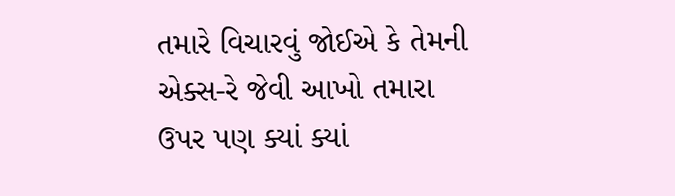તમારે વિચારવું જોઈએ કે તેમની એક્સ-રે જેવી આખો તમારા ઉપર પણ ક્યાં ક્યાં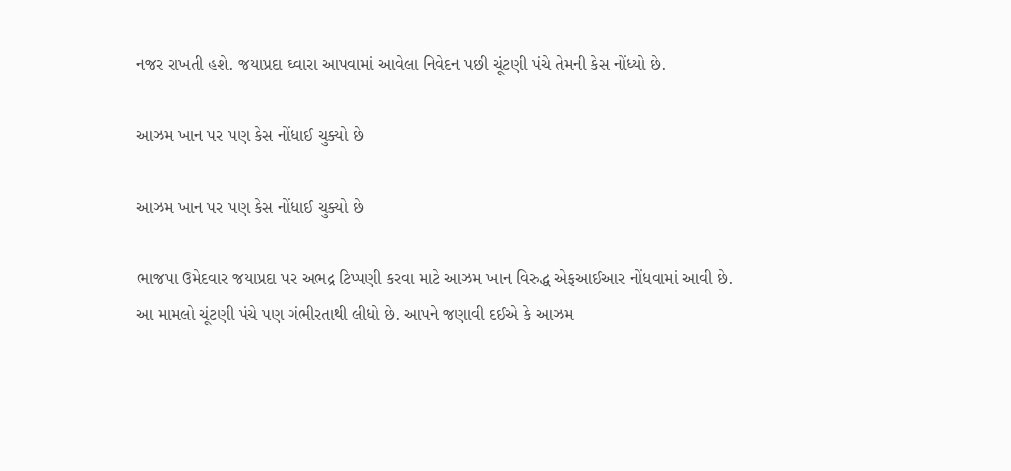નજર રાખતી હશે. જયાપ્રદા ઘ્વારા આપવામાં આવેલા નિવેદન પછી ચૂંટણી પંચે તેમની કેસ નોંધ્યો છે.

આઝમ ખાન પર પણ કેસ નોંધાઈ ચુક્યો છે

આઝમ ખાન પર પણ કેસ નોંધાઈ ચુક્યો છે

ભાજપા ઉમેદવાર જયાપ્રદા પર અભદ્ર ટિપ્પણી કરવા માટે આઝમ ખાન વિરુદ્ધ એફઆઈઆર નોંધવામાં આવી છે. આ મામલો ચૂંટણી પંચે પણ ગંભીરતાથી લીધો છે. આપને જણાવી દઈએ કે આઝમ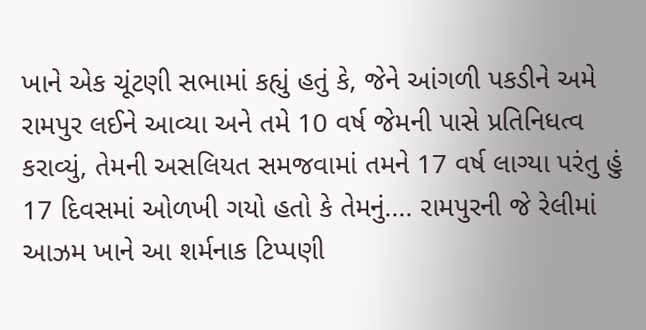ખાને એક ચૂંટણી સભામાં કહ્યું હતું કે, જેને આંગળી પકડીને અમે રામપુર લઈને આવ્યા અને તમે 10 વર્ષ જેમની પાસે પ્રતિનિધત્વ કરાવ્યું, તેમની અસલિયત સમજવામાં તમને 17 વર્ષ લાગ્યા પરંતુ હું 17 દિવસમાં ઓળખી ગયો હતો કે તેમનું.... રામપુરની જે રેલીમાં આઝમ ખાને આ શર્મનાક ટિપ્પણી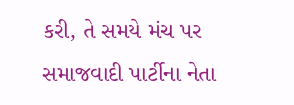કરી, તે સમયે મંચ પર સમાજવાદી પાર્ટીના નેતા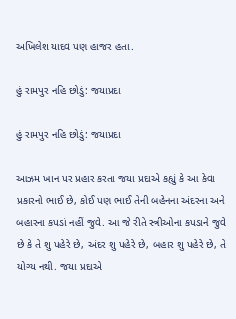અખિલેશ યાદવ પણ હાજર હતા.

હું રામપુર નહિ છોડું: જયાપ્રદા

હું રામપુર નહિ છોડું: જયાપ્રદા

આઝમ ખાન પર પ્રહાર કરતા જયા પ્રદાએ કહ્યું કે આ કેવા પ્રકારનો ભાઈ છે, કોઈ પણ ભાઈ તેની બહેનના અંદરના અને બહારના કપડાં નહીં જુવે. આ જે રીતે સ્ત્રીઓના કપડાને જુવે છે કે તે શુ પહેરે છે, અંદર શુ પહેરે છે, બહાર શુ પહેરે છે, તે યોગ્ય નથી. જયા પ્રદાએ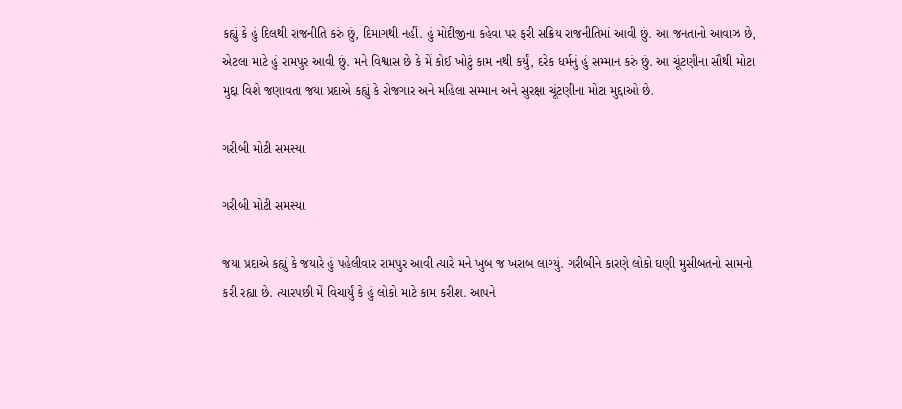કહ્યું કે હું દિલથી રાજનીતિ કરું છું, દિમાગથી નહીં. હું મોદીજીના કહેવા પર ફરી સક્રિય રાજનીતિમાં આવી છું. આ જનતાનો આવાઝ છે, એટલા માટે હું રામપુર આવી છું. મને વિશ્વાસ છે કે મેં કોઈ ખોટું કામ નથી કર્યું, દરેક ધર્મનું હું સમ્માન કરું છું. આ ચૂંટણીના સૌથી મોટા મુદ્દા વિશે જણાવતા જયા પ્રદાએ કહ્યું કે રોજગાર અને મહિલા સમ્માન અને સુરક્ષા ચૂંટણીના મોટા મુદ્દાઓ છે.

ગરીબી મોટી સમસ્યા

ગરીબી મોટી સમસ્યા

જયા પ્રદાએ કહ્યું કે જયારે હું પહેલીવાર રામપુર આવી ત્યારે મને ખુબ જ ખરાબ લાગ્યું. ગરીબીને કારણે લોકો ઘણી મુસીબતનો સામનો કરી રહ્યા છે. ત્યારપછી મેં વિચાર્યું કે હું લોકો માટે કામ કરીશ. આપને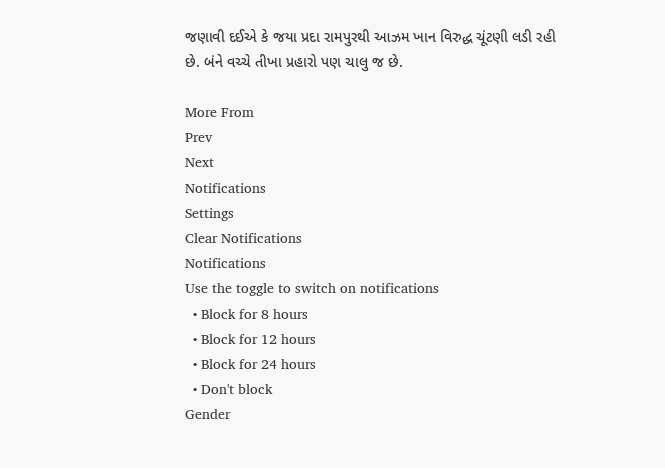જણાવી દઈએ કે જયા પ્રદા રામપુરથી આઝમ ખાન વિરુદ્ધ ચૂંટણી લડી રહી છે. બંને વચ્ચે તીખા પ્રહારો પણ ચાલુ જ છે.

More From
Prev
Next
Notifications
Settings
Clear Notifications
Notifications
Use the toggle to switch on notifications
  • Block for 8 hours
  • Block for 12 hours
  • Block for 24 hours
  • Don't block
Gender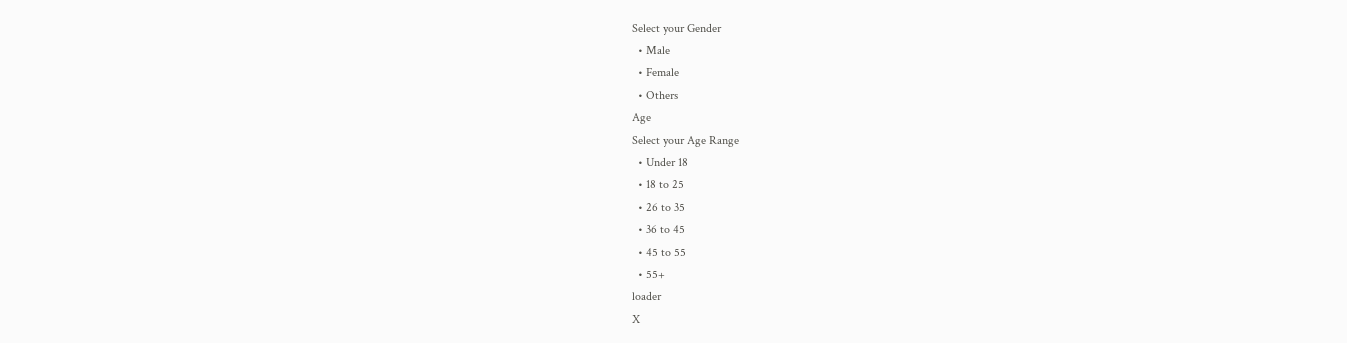Select your Gender
  • Male
  • Female
  • Others
Age
Select your Age Range
  • Under 18
  • 18 to 25
  • 26 to 35
  • 36 to 45
  • 45 to 55
  • 55+
loader
X